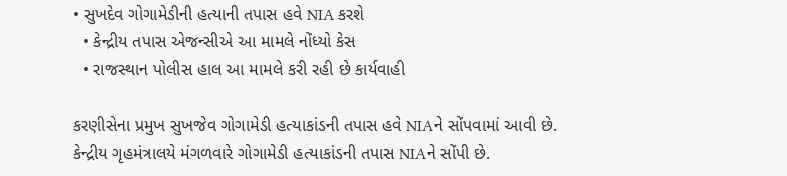• સુખદેવ ગોગામેડીની હત્યાની તપાસ હવે NIA કરશે
  • કેન્દ્રીય તપાસ એજન્સીએ આ મામલે નોંધ્યો કેસ
  • રાજસ્થાન પોલીસ હાલ આ મામલે કરી રહી છે કાર્યવાહી

કરણીસેના પ્રમુખ સુખજેવ ગોગામેડી હત્યાકાંડની તપાસ હવે NIAને સોંપવામાં આવી છે. કેન્દ્રીય ગૃહમંત્રાલયે મંગળવારે ગોગામેડી હત્યાકાંડની તપાસ NIAને સોંપી છે.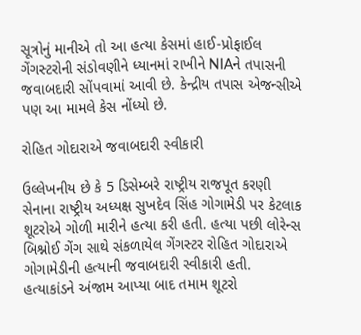સૂત્રોનું માનીએ તો આ હત્યા કેસમાં હાઈ-પ્રોફાઈલ ગેંગસ્ટરોની સંડોવણીને ધ્યાનમાં રાખીને NIAને તપાસની જવાબદારી સોંપવામાં આવી છે. કેન્દ્રીય તપાસ એજન્સીએ પણ આ મામલે કેસ નોંધ્યો છે.

રોહિત ગોદારાએ જવાબદારી સ્વીકારી

ઉલ્લેખનીય છે કે 5 ડિસેમ્બરે રાષ્ટ્રીય રાજપૂત કરણી સેનાના રાષ્ટ્રીય અધ્યક્ષ સુખદેવ સિંહ ગોગામેડી પર કેટલાક શૂટરોએ ગોળી મારીને હત્યા કરી હતી. હત્યા પછી લોરેન્સ બિશ્નોઈ ગેંગ સાથે સંકળાયેલ ગેંગસ્ટર રોહિત ગોદારાએ ગોગામેડીની હત્યાની જવાબદારી સ્વીકારી હતી. હત્યાકાંડને અંજામ આપ્યા બાદ તમામ શૂટરો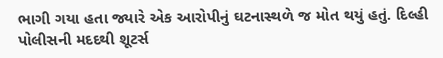ભાગી ગયા હતા જ્યારે એક આરોપીનું ઘટનાસ્થળે જ મોત થયું હતું. દિલ્હી પોલીસની મદદથી શૂટર્સ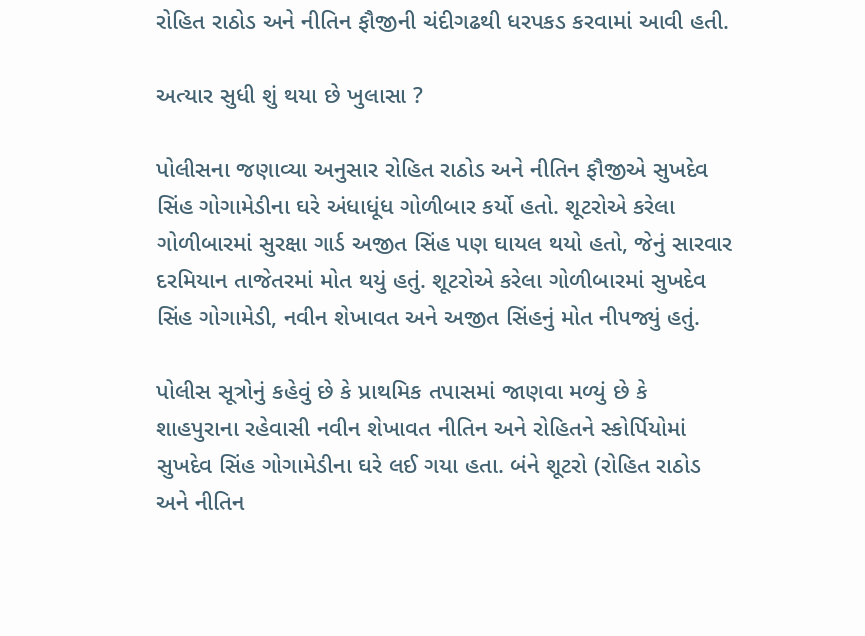રોહિત રાઠોડ અને નીતિન ફૌજીની ચંદીગઢથી ધરપકડ કરવામાં આવી હતી.

અત્યાર સુધી શું થયા છે ખુલાસા ?

પોલીસના જણાવ્યા અનુસાર રોહિત રાઠોડ અને નીતિન ફૌજીએ સુખદેવ સિંહ ગોગામેડીના ઘરે અંધાધૂંધ ગોળીબાર કર્યો હતો. શૂટરોએ કરેલા ગોળીબારમાં સુરક્ષા ગાર્ડ અજીત સિંહ પણ ઘાયલ થયો હતો, જેનું સારવાર દરમિયાન તાજેતરમાં મોત થયું હતું. શૂટરોએ કરેલા ગોળીબારમાં સુખદેવ સિંહ ગોગામેડી, નવીન શેખાવત અને અજીત સિંહનું મોત નીપજ્યું હતું.

પોલીસ સૂત્રોનું કહેવું છે કે પ્રાથમિક તપાસમાં જાણવા મળ્યું છે કે શાહપુરાના રહેવાસી નવીન શેખાવત નીતિન અને રોહિતને સ્કોર્પિયોમાં સુખદેવ સિંહ ગોગામેડીના ઘરે લઈ ગયા હતા. બંને શૂટરો (રોહિત રાઠોડ અને નીતિન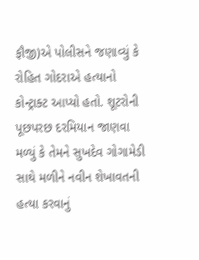ફૌજી)એ પોલીસને જણાવ્યું કે રોહિત ગોદરાએ હત્યાનો કોન્ટ્રાક્ટ આપ્યો હતો. શૂટરોની પૂછપરછ દરમિયાન જાણવા મળ્યું કે તેમને સુખદેવ ગોગામેડી સાથે મળીને નવીન શેખાવતની હત્યા કરવાનું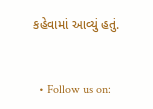કહેવામાં આવ્યું હતું.


  • Follow us on: